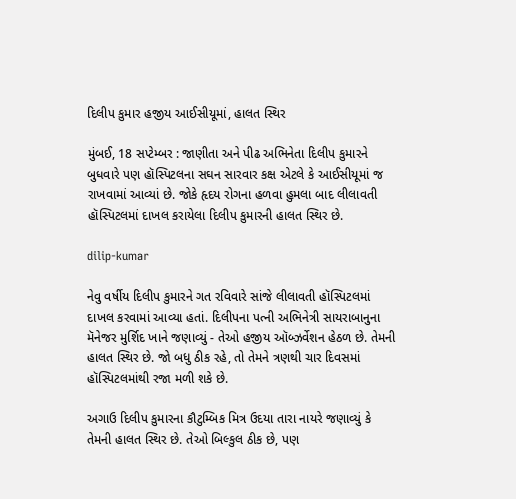દિલીપ કુમાર હજીય આઈસીયૂમાં, હાલત સ્થિર

મુંબઈ, 18 સપ્ટેમ્બર : જાણીતા અને પીઢ અભિનેતા દિલીપ કુમારને બુધવારે પણ હૉસ્પિટલના સઘન સારવાર કક્ષ એટલે કે આઈસીયૂમાં જ રાખવામાં આવ્યાં છે. જોકે હૃદય રોગના હળવા હુમલા બાદ લીલાવતી હૉસ્પિટલમાં દાખલ કરાયેલા દિલીપ કુમારની હાલત સ્થિર છે.

dilip-kumar

નેવુ વર્ષીય દિલીપ કુમારને ગત રવિવારે સાંજે લીલાવતી હૉસ્પિટલમાં દાખલ કરવામાં આવ્યા હતાં. દિલીપના પત્ની અભિનેત્રી સાયરાબાનુના મૅનેજર મુર્શિદ ખાને જણાવ્યું - તેઓ હજીય ઑબ્ઝર્વેશન હેઠળ છે. તેમની હાલત સ્થિર છે. જો બધુ ઠીક રહે, તો તેમને ત્રણથી ચાર દિવસમાં હૉસ્પિટલમાંથી રજા મળી શકે છે.

અગાઉ દિલીપ કુમારના કૌટુમ્બિક મિત્ર ઉદયા તારા નાયરે જણાવ્યું કે તેમની હાલત સ્થિર છે. તેઓ બિલ્કુલ ઠીક છે, પણ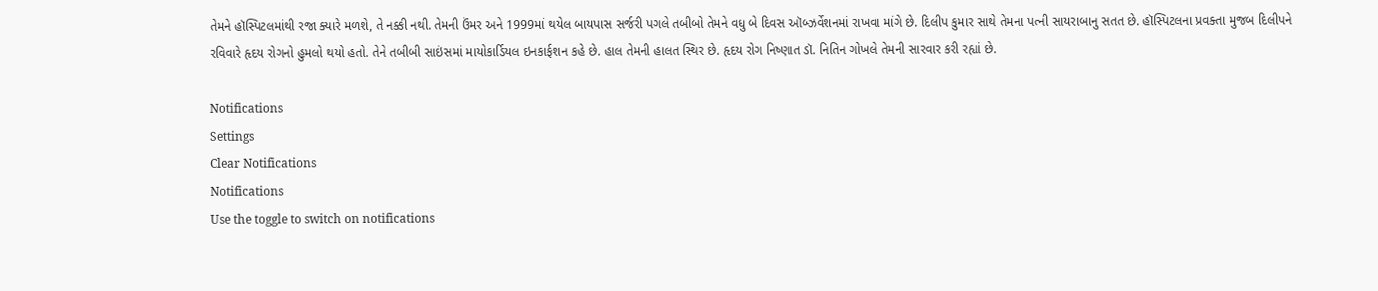તેમને હૉસ્પિટલમાંથી રજા ક્યારે મળશે, તે નક્કી નથી. તેમની ઉંમર અને 1999માં થયેલ બાયપાસ સર્જરી પગલે તબીબો તેમને વધુ બે દિવસ ઑબ્ઝર્વેશનમાં રાખવા માંગે છે. દિલીપ કુમાર સાથે તેમના પત્ની સાયરાબાનુ સતત છે. હૉસ્પિટલના પ્રવક્તા મુજબ દિલીપને રવિવારે હૃદય રોગનો હુમલો થયો હતો. તેને તબીબી સાઇંસમાં માયોકાર્ડિયલ ઇનકાર્ફશન કહે છે. હાલ તેમની હાલત સ્થિર છે. હૃદય રોગ નિષ્ણાત ડૉ. નિતિન ગોખલે તેમની સારવાર કરી રહ્યાં છે.

Notifications
Settings
Clear Notifications
Notifications
Use the toggle to switch on notifications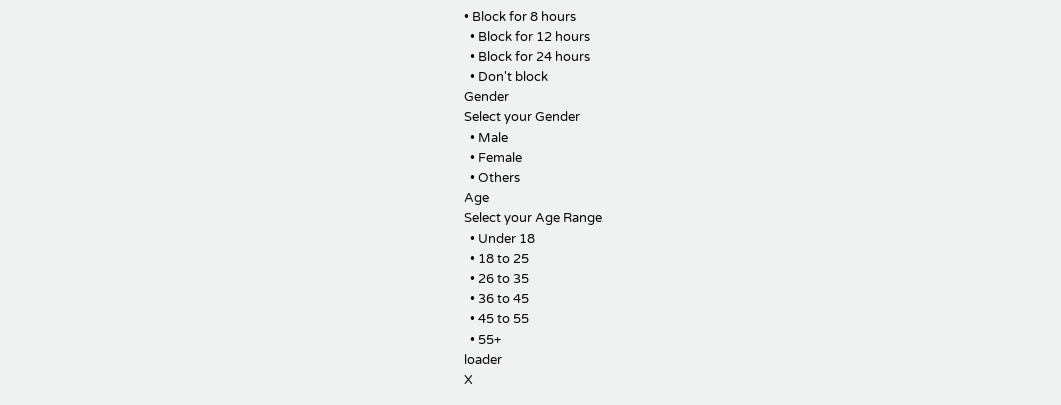• Block for 8 hours
  • Block for 12 hours
  • Block for 24 hours
  • Don't block
Gender
Select your Gender
  • Male
  • Female
  • Others
Age
Select your Age Range
  • Under 18
  • 18 to 25
  • 26 to 35
  • 36 to 45
  • 45 to 55
  • 55+
loader
X